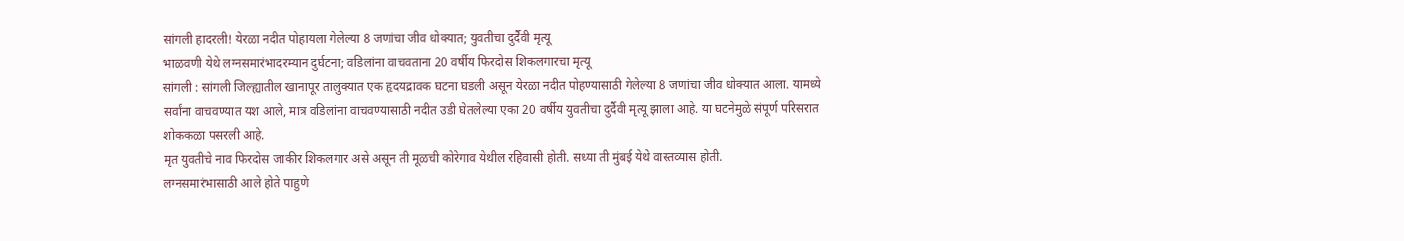सांगली हादरली! येरळा नदीत पोहायला गेलेल्या 8 जणांचा जीव धोक्यात; युवतीचा दुर्दैवी मृत्यू
भाळवणी येथे लग्नसमारंभादरम्यान दुर्घटना; वडिलांना वाचवताना 20 वर्षीय फिरदोस शिकलगारचा मृत्यू
सांगली : सांगली जिल्ह्यातील खानापूर तालुक्यात एक हृदयद्रावक घटना घडली असून येरळा नदीत पोहण्यासाठी गेलेल्या 8 जणांचा जीव धोक्यात आला. यामध्ये सर्वांना वाचवण्यात यश आले, मात्र वडिलांना वाचवण्यासाठी नदीत उडी घेतलेल्या एका 20 वर्षीय युवतीचा दुर्दैवी मृत्यू झाला आहे. या घटनेमुळे संपूर्ण परिसरात शोककळा पसरली आहे.
मृत युवतीचे नाव फिरदोस जाकीर शिकलगार असे असून ती मूळची कोरेगाव येथील रहिवासी होती. सध्या ती मुंबई येथे वास्तव्यास होती.
लग्नसमारंभासाठी आले होते पाहुणे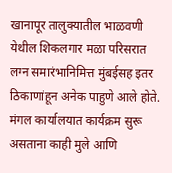खानापूर तालुक्यातील भाळवणी येथील शिकलगार मळा परिसरात लग्न समारंभानिमित्त मुंबईसह इतर ठिकाणांहून अनेक पाहुणे आले होते. मंगल कार्यालयात कार्यक्रम सुरू असताना काही मुले आणि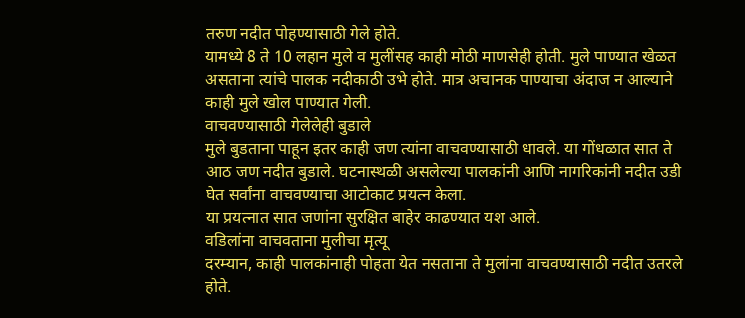तरुण नदीत पोहण्यासाठी गेले होते.
यामध्ये 8 ते 10 लहान मुले व मुलींसह काही मोठी माणसेही होती. मुले पाण्यात खेळत असताना त्यांचे पालक नदीकाठी उभे होते. मात्र अचानक पाण्याचा अंदाज न आल्याने काही मुले खोल पाण्यात गेली.
वाचवण्यासाठी गेलेलेही बुडाले
मुले बुडताना पाहून इतर काही जण त्यांना वाचवण्यासाठी धावले. या गोंधळात सात ते आठ जण नदीत बुडाले. घटनास्थळी असलेल्या पालकांनी आणि नागरिकांनी नदीत उडी घेत सर्वांना वाचवण्याचा आटोकाट प्रयत्न केला.
या प्रयत्नात सात जणांना सुरक्षित बाहेर काढण्यात यश आले.
वडिलांना वाचवताना मुलीचा मृत्यू
दरम्यान, काही पालकांनाही पोहता येत नसताना ते मुलांना वाचवण्यासाठी नदीत उतरले होते.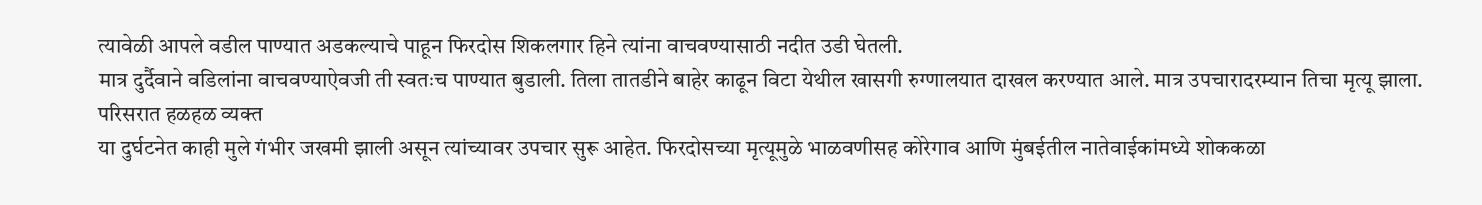त्यावेळी आपले वडील पाण्यात अडकल्याचे पाहून फिरदोस शिकलगार हिने त्यांना वाचवण्यासाठी नदीत उडी घेतली.
मात्र दुर्दैवाने वडिलांना वाचवण्याऐवजी ती स्वतःच पाण्यात बुडाली. तिला तातडीने बाहेर काढून विटा येथील खासगी रुग्णालयात दाखल करण्यात आले. मात्र उपचारादरम्यान तिचा मृत्यू झाला.
परिसरात हळहळ व्यक्त
या दुर्घटनेत काही मुले गंभीर जखमी झाली असून त्यांच्यावर उपचार सुरू आहेत. फिरदोसच्या मृत्यूमुळे भाळवणीसह कोरेगाव आणि मुंबईतील नातेवाईकांमध्ये शोककळा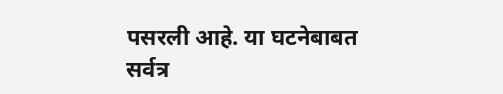पसरली आहे. या घटनेबाबत सर्वत्र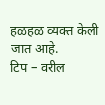हळहळ व्यक्त केली जात आहे.
टिप – वरील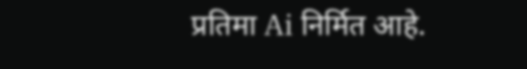प्रतिमा Ai निर्मित आहे.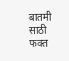बातमी साठी फक्त